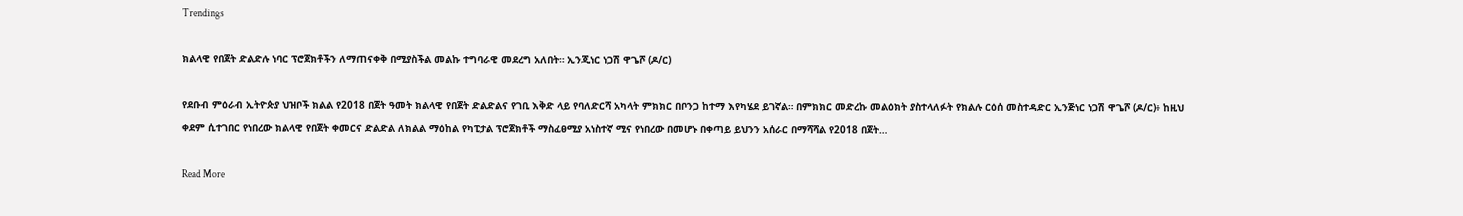Trendings

ክልላዊ የበጀት ድልድሉ ነባር ፕሮጀክቶችን ለማጠናቀቅ በሚያስችል መልኩ ተግባራዊ መደረግ አለበት። ኢንጂነር ነጋሽ ዋጌሾ (ዶ/ር)

የደቡብ ምዕራብ ኢትዮጵያ ህዝቦች ክልል የ2018 በጀት ዓመት ክልላዊ የበጀት ድልድልና የገቢ እቅድ ላይ የባለድርሻ አካላት ምክክር በቦንጋ ከተማ እየካሄደ ይገኛል። በምክክር መድረኩ መልዕክት ያስተላለፉት የክልሉ ርዕሰ መስተዳድር ኢንጅነር ነጋሽ ዋጌሾ (ዶ/ር)፥ ከዚህ ቀደም ሲተገበር የነበረው ክልላዊ የበጀት ቀመርና ድልድል ለክልል ማዕከል የካፒታል ፕሮጀክቶች ማስፈፀሚያ አነስተኛ ሚና የነበረው በመሆኑ በቀጣይ ይህንን አሰራር በማሻሻል የ2018 በጀት…

Read More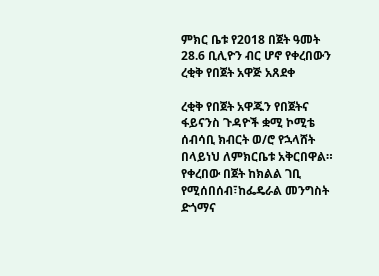ምክር ቤቱ የ2018 በጀት ዓመት 28.6 ቢሊዮን ብር ሆኖ የቀረበውን ረቂቅ የበጀት አዋጅ አጸደቀ

ረቂቅ የበጀት አዋጁን የበጀትና ፋይናንስ ጉዳዮች ቋሚ ኮሚቴ ሰብሳቢ ክብርት ወ/ሮ የኋላሸት በላይነህ ለምክርቤቱ አቅርበዋል። የቀረበው በጀት ከክልል ገቢ የሚሰበሰብ፣ከፌዴራል መንግስት ድጎማና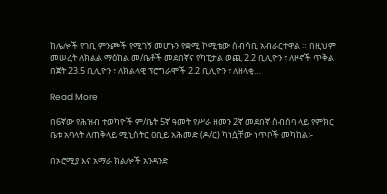ከሌሎች የገቢ ምንጮች የሚገኝ መሆኑን የቋሚ ኮሚቴው ሰብሳቢ አብራርተዋል ። በዚህም መሠረት ለክልል ማዕከል መ/ቤቶች መደበኛና የካፒታል ወጪ 2.2 ቢሊዮን ፣ ለዞኖች ጥቅል በጀት 23.5 ቢሊዮን ፣ ለክልላዊ ፕሮግራሞች 2.2 ቢሊዮን ፣ ለዘላቂ…

Read More

በ6ኛው የሕዝብ ተወካዮች ም/ቤት 5ኛ ዓመት የሥራ ዘመን 2ኛ መደበኛ ስብሰባ ላይ የምክር ቤቱ አባላት ለጠቅላይ ሚኒስትር ዐቢይ አሕመድ (ዶ/ር) ካነሷቸው ነጥቦች መካከል፡-

በኦሮሚያ እና አማራ ክልሎች አንዳንድ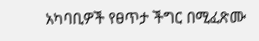አካባቢዎች የፀጥታ ችግር በሚፈጽሙ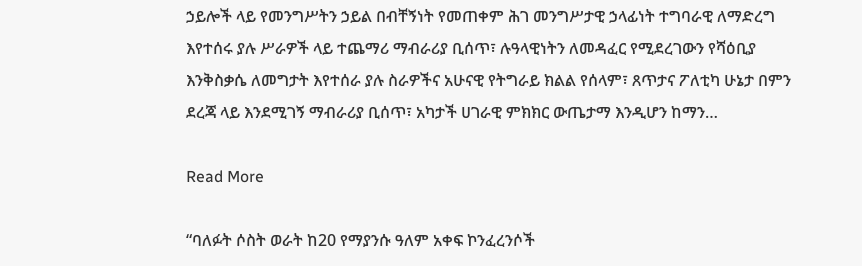ኃይሎች ላይ የመንግሥትን ኃይል በብቸኝነት የመጠቀም ሕገ መንግሥታዊ ኃላፊነት ተግባራዊ ለማድረግ እየተሰሩ ያሉ ሥራዎች ላይ ተጨማሪ ማብራሪያ ቢሰጥ፣ ሉዓላዊነትን ለመዳፈር የሚደረገውን የሻዕቢያ እንቅስቃሴ ለመግታት እየተሰራ ያሉ ስራዎችና አሁናዊ የትግራይ ክልል የሰላም፣ ጸጥታና ፖለቲካ ሁኔታ በምን ደረጃ ላይ እንደሚገኝ ማብራሪያ ቢሰጥ፣ አካታች ሀገራዊ ምክክር ውጤታማ እንዲሆን ከማን…

Read More

“ባለፉት ሶስት ወራት ከ20 የማያንሱ ዓለም አቀፍ ኮንፈረንሶች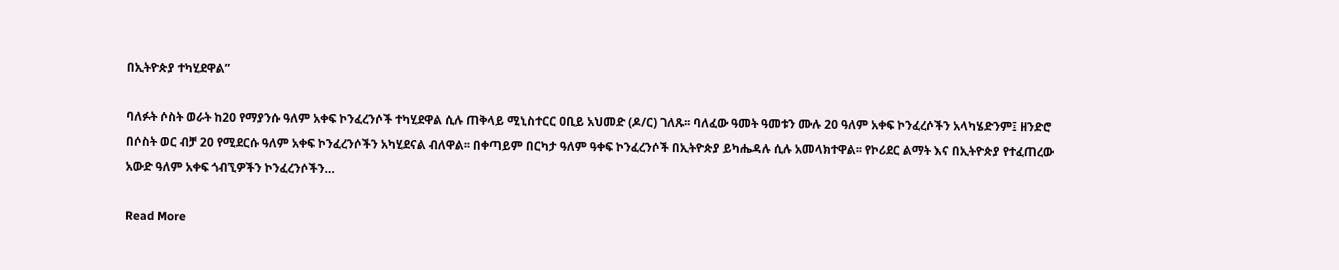በኢትዮጵያ ተካሂደዋል”

ባለፉት ሶስት ወራት ከ20 የማያንሱ ዓለም አቀፍ ኮንፈረንሶች ተካሂደዋል ሲሉ ጠቅላይ ሚኒስተርር ዐቢይ አህመድ (ዶ/ር) ገለጹ፡፡ ባለፈው ዓመት ዓመቱን ሙሉ 20 ዓለም አቀፍ ኮንፈረሶችን አላካሄድንም፤ ዘንድሮ በሶስት ወር ብቻ 20 የሚደርሱ ዓለም አቀፍ ኮንፈረንሶችን አካሂደናል ብለዋል፡፡ በቀጣይም በርካታ ዓለም ዓቀፍ ኮንፈረንሶች በኢትዮጵያ ይካሔዳሉ ሲሉ አመላክተዋል፡፡ የኮሪደር ልማት እና በኢትዮጵያ የተፈጠረው አውድ ዓለም አቀፍ ጎብኚዎችን ኮንፈረንሶችን…

Read More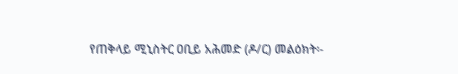የጠቅላይ ሚኒስትር ዐቢይ አሕመድ (ዶ/ር) መልዕክት፡-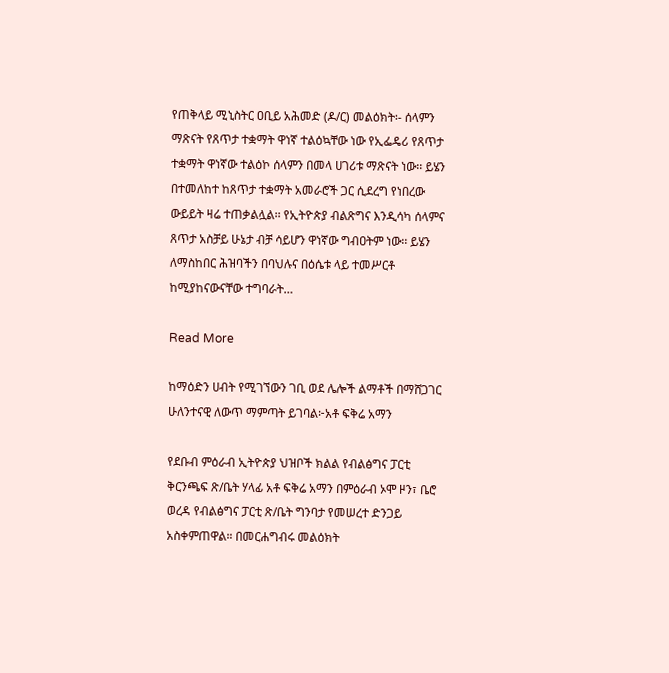የጠቅላይ ሚኒስትር ዐቢይ አሕመድ (ዶ/ር) መልዕክት፡- ሰላምን ማጽናት የጸጥታ ተቋማት ዋነኛ ተልዕኳቸው ነው የኢፌዴሪ የጸጥታ ተቋማት ዋነኛው ተልዕኮ ሰላምን በመላ ሀገሪቱ ማጽናት ነው፡፡ ይሄን በተመለከተ ከጸጥታ ተቋማት አመራሮች ጋር ሲደረግ የነበረው ውይይት ዛሬ ተጠቃልሏል፡፡ የኢትዮጵያ ብልጽግና እንዲሳካ ሰላምና ጸጥታ አስቻይ ሁኔታ ብቻ ሳይሆን ዋነኛው ግብዐትም ነው፡፡ ይሄን ለማስከበር ሕዝባችን በባህሉና በዕሴቱ ላይ ተመሥርቶ ከሚያከናውናቸው ተግባራት…

Read More

ከማዕድን ሀብት የሚገኘውን ገቢ ወደ ሌሎች ልማቶች በማሸጋገር ሁለንተናዊ ለውጥ ማምጣት ይገባል፦አቶ ፍቅሬ አማን

የደቡብ ምዕራብ ኢትዮጵያ ህዝቦች ክልል የብልፅግና ፓርቲ ቅርንጫፍ ጽ/ቤት ሃላፊ አቶ ፍቅሬ አማን በምዕራብ ኦሞ ዞን፣ ቤሮ ወረዳ የብልፅግና ፓርቲ ጽ/ቤት ግንባታ የመሠረተ ድንጋይ አስቀምጠዋል። በመርሐግብሩ መልዕክት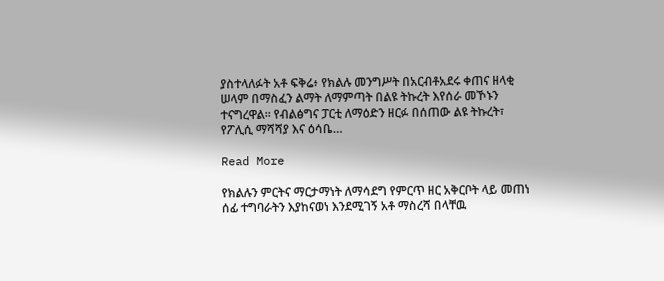ያስተላለፉት አቶ ፍቅሬ፥ የክልሉ መንግሥት በአርብቶአደሩ ቀጠና ዘላቂ ሠላም በማስፈን ልማት ለማምጣት በልዩ ትኩረት እየሰራ መኾኑን ተናግረዋል። የብልፅግና ፓርቲ ለማዕድን ዘርፉ በሰጠው ልዩ ትኩረት፣ የፖሊሲ ማሻሻያ እና ዕሳቤ…

Read More

የክልሉን ምርትና ማርታማነት ለማሳደግ የምርጥ ዘር አቅርቦት ላይ መጠነ ሰፊ ተግባራትን እያከናወነ እንደሚገኝ አቶ ማስረሻ በላቸዉ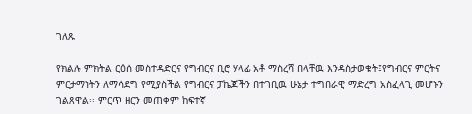ገለጹ

የክልሉ ምክትል ርዕሰ መስተዳድርና የግብርና ቢሮ ሃላፊ አቶ ማስረሻ በላቸዉ እንዳስታወቁት፤የግብርና ምርትና ምርታማነትን ለማሳደግ የሚያስችል የግብርና ፓኬጆችን በተገቢዉ ሁኔታ ተግበራዊ ማድረግ አስፈላጊ መሆኑን ገልጸዋል፡፡ ምርጥ ዘርን መጠቀም ከፍተኛ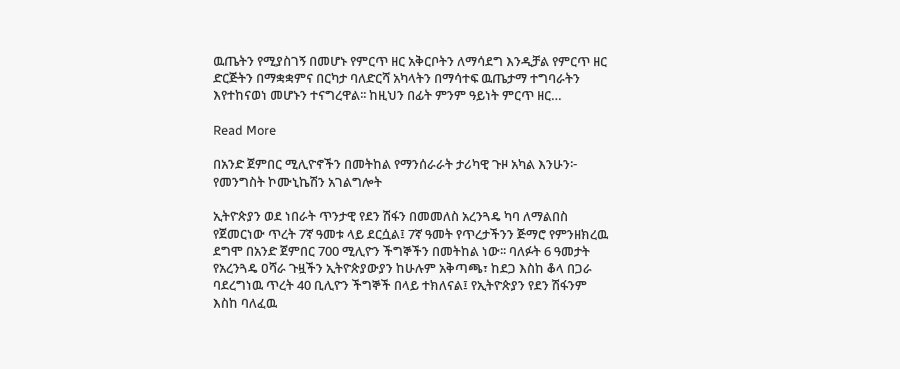ዉጤትን የሚያስገኝ በመሆኑ የምርጥ ዘር አቅርቦትን ለማሳደግ እንዲቻል የምርጥ ዘር ድርጅትን በማቋቋምና በርካታ ባለድርሻ አካላትን በማሳተፍ ዉጤታማ ተግባራትን እየተከናወነ መሆኑን ተናግረዋል፡፡ ከዚህን በፊት ምንም ዓይነት ምርጥ ዘር…

Read More

በአንድ ጀምበር ሚሊዮኖችን በመትከል የማንሰራራት ታሪካዊ ጉዞ አካል እንሁን፦ የመንግስት ኮሙኒኬሽን አገልግሎት

ኢትዮጵያን ወደ ነበራት ጥንታዊ የደን ሽፋን በመመለስ አረንጓዴ ካባ ለማልበስ የጀመርነው ጥረት 7ኛ ዓመቱ ላይ ደርሷል፤ 7ኛ ዓመት የጥረታችንን ጅማሮ የምንዘክረዉ ደግሞ በአንድ ጀምበር 700 ሚሊዮን ችግኞችን በመትከል ነው፡፡ ባለፉት 6 ዓመታት የአረንጓዴ ዐሻራ ጉዟችን ኢትዮጵያውያን ከሁሉም አቅጣጫ፣ ከደጋ እስከ ቆላ በጋራ ባደረግነዉ ጥረት 40 ቢሊዮን ችግኞች በላይ ተክለናል፤ የኢትዮጵያን የደን ሽፋንም እስከ ባለፈዉ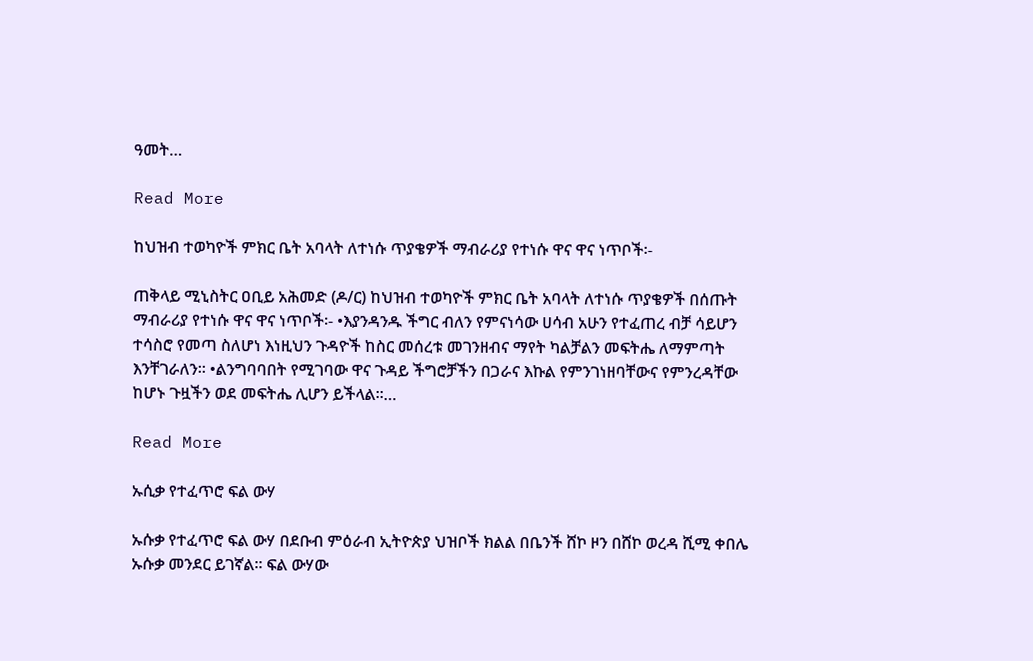ዓመት…

Read More

ከህዝብ ተወካዮች ምክር ቤት አባላት ለተነሱ ጥያቄዎች ማብራሪያ የተነሱ ዋና ዋና ነጥቦች፡-

ጠቅላይ ሚኒስትር ዐቢይ አሕመድ (ዶ/ር) ከህዝብ ተወካዮች ምክር ቤት አባላት ለተነሱ ጥያቄዎች በሰጡት ማብራሪያ የተነሱ ዋና ዋና ነጥቦች፡- •እያንዳንዱ ችግር ብለን የምናነሳው ሀሳብ አሁን የተፈጠረ ብቻ ሳይሆን ተሳስሮ የመጣ ስለሆነ እነዚህን ጉዳዮች ከስር መሰረቱ መገንዘብና ማየት ካልቻልን መፍትሔ ለማምጣት እንቸገራለን፡፡ •ልንግባባበት የሚገባው ዋና ጉዳይ ችግሮቻችን በጋራና እኩል የምንገነዘባቸውና የምንረዳቸው ከሆኑ ጉዟችን ወደ መፍትሔ ሊሆን ይችላል፡፡…

Read More

ኡሲቃ የተፈጥሮ ፍል ውሃ

ኡሱቃ የተፈጥሮ ፍል ውሃ በደቡብ ምዕራብ ኢትዮጵያ ህዝቦች ክልል በቤንች ሸኮ ዞን በሸኮ ወረዳ ሺሚ ቀበሌ ኡሱቃ መንደር ይገኛል። ፍል ውሃው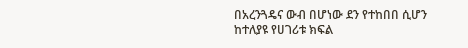በአረንጓዴና ውብ በሆነው ደን የተከበበ ሲሆን ከተለያዩ የሀገሪቱ ክፍል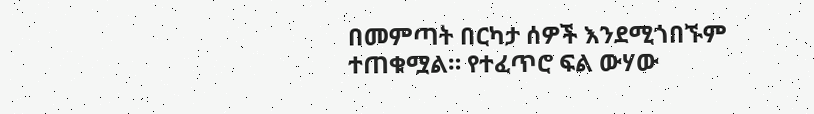በመምጣት በርካታ ሰዎች እንደሚጎበኙም ተጠቁሟል። የተፈጥሮ ፍል ውሃው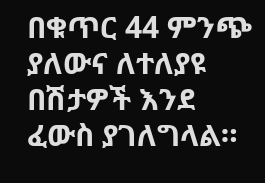በቁጥር 44 ምንጭ ያለውና ለተለያዩ በሽታዎች እንደ ፈውስ ያገለግላል።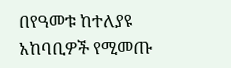በየዓመቱ ከተለያዩ አከባቢዎች የሚመጡ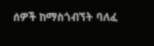ሰዎች ከማስጎብኘት ባለፈ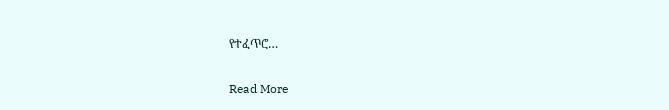የተፈጥሮ…

Read More